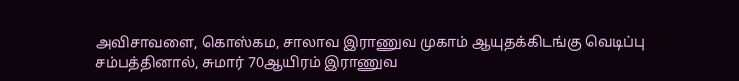அவிசாவளை, கொஸ்கம, சாலாவ இராணுவ முகாம் ஆயுதக்கிடங்கு வெடிப்பு சம்பத்தினால், சுமார் 70ஆயிரம் இராணுவ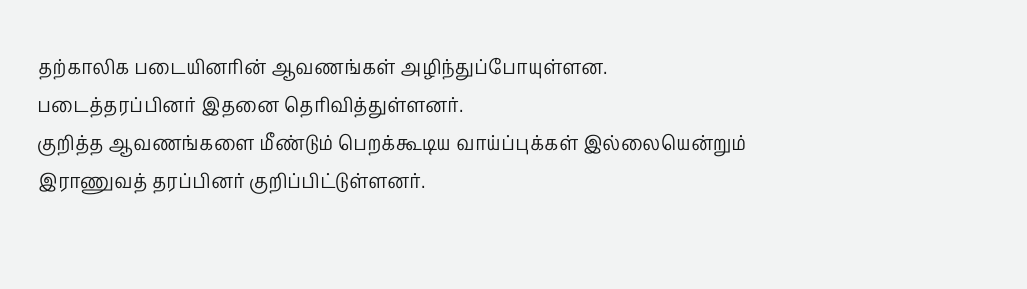தற்காலிக படையினரின் ஆவணங்கள் அழிந்துப்போயுள்ளன. படைத்தரப்பினர் இதனை தெரிவித்துள்ளனர்.
குறித்த ஆவணங்களை மீண்டும் பெறக்கூடிய வாய்ப்புக்கள் இல்லையென்றும் இராணுவத் தரப்பினர் குறிப்பிட்டுள்ளனர்.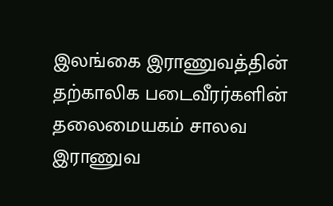இலங்கை இராணுவத்தின் தற்காலிக படைவீரர்களின் தலைமையகம் சாலவ இராணுவ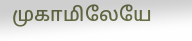முகாமிலேயே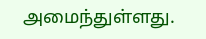அமைந்துள்ளது.